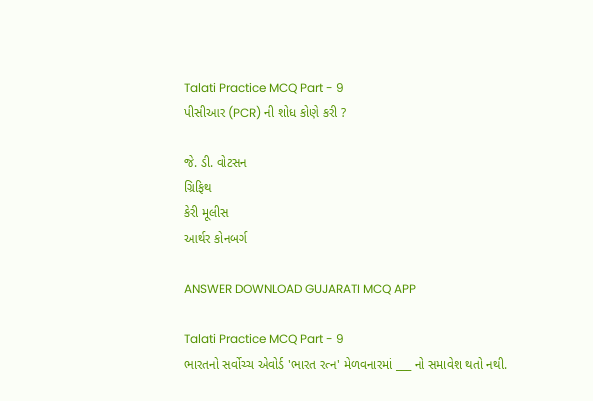Talati Practice MCQ Part - 9
પીસીઆર (PCR) ની શોધ કોણે કરી ?

જે. ડી. વોટસન
ગ્રિફિથ
કેરી મૂલીસ
આર્થર કોનબર્ગ

ANSWER DOWNLOAD GUJARATI MCQ APP

Talati Practice MCQ Part - 9
ભારતનો સર્વોચ્ચ એવોર્ડ 'ભારત રત્ન' મેળવનારમાં ___ નો સમાવેશ થતો નથી.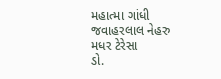મહાત્મા ગાંધી
જવાહરલાલ નેહરુ
મધર ટેરેસા
ડો.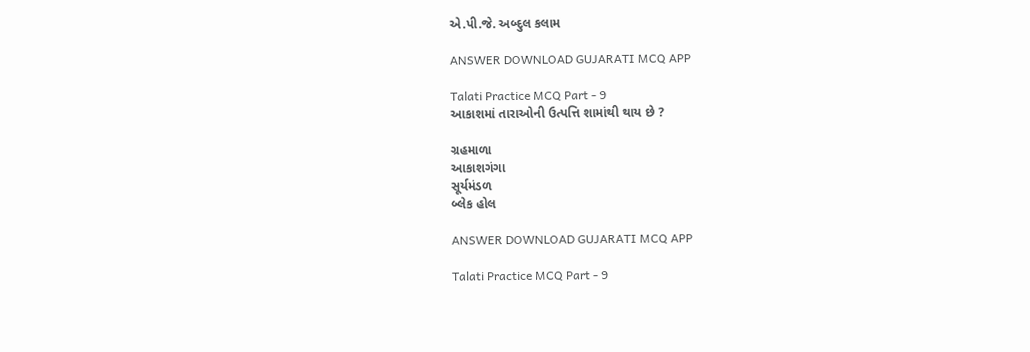એ.પી.જે. અબ્દુલ કલામ

ANSWER DOWNLOAD GUJARATI MCQ APP

Talati Practice MCQ Part - 9
આકાશમાં તારાઓની ઉત્પત્તિ શામાંથી થાય છે ?

ગ્રહમાળા
આકાશગંગા
સૂર્યમંડળ
બ્લેક હોલ

ANSWER DOWNLOAD GUJARATI MCQ APP

Talati Practice MCQ Part - 9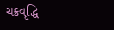ચક્રવૃદ્ધિ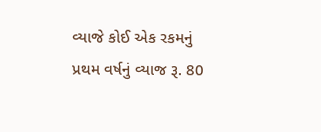વ્યાજે કોઈ એક રકમનું પ્રથમ વર્ષનું વ્યાજ રૂ. 80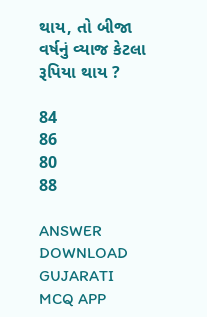થાય, તો બીજા વર્ષનું વ્યાજ કેટલા રૂપિયા થાય ?

84
86
80
88

ANSWER DOWNLOAD GUJARATI MCQ APP